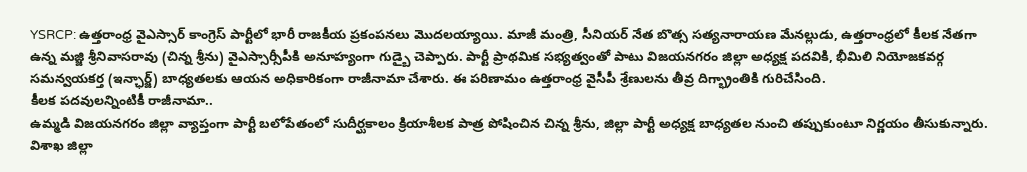YSRCP: ఉత్తరాంధ్ర వైఎస్సార్ కాంగ్రెస్ పార్టీలో భారీ రాజకీయ ప్రకంపనలు మొదలయ్యాయి. మాజీ మంత్రి, సీనియర్ నేత బొత్స సత్యనారాయణ మేనల్లుడు, ఉత్తరాంధ్రలో కీలక నేతగా ఉన్న మజ్జి శ్రీనివాసరావు (చిన్న శ్రీను) వైఎస్సార్సీపీకి అనూహ్యంగా గుడ్బై చెప్పారు. పార్టీ ప్రాథమిక సభ్యత్వంతో పాటు విజయనగరం జిల్లా అధ్యక్ష పదవికి, భీమిలి నియోజకవర్గ సమన్వయకర్త (ఇన్ఛార్జ్) బాధ్యతలకు ఆయన అధికారికంగా రాజీనామా చేశారు. ఈ పరిణామం ఉత్తరాంధ్ర వైసీపీ శ్రేణులను తీవ్ర దిగ్భ్రాంతికి గురిచేసింది.
కీలక పదవులన్నింటికీ రాజీనామా..
ఉమ్మడి విజయనగరం జిల్లా వ్యాప్తంగా పార్టీ బలోపేతంలో సుదీర్ఘకాలం క్రియాశీలక పాత్ర పోషించిన చిన్న శ్రీను, జిల్లా పార్టీ అధ్యక్ష బాధ్యతల నుంచి తప్పుకుంటూ నిర్ణయం తీసుకున్నారు. విశాఖ జిల్లా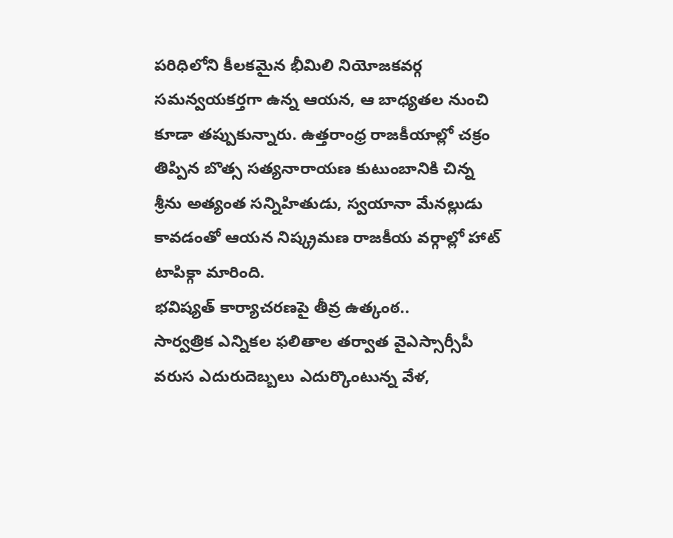పరిధిలోని కీలకమైన భీమిలి నియోజకవర్గ సమన్వయకర్తగా ఉన్న ఆయన, ఆ బాధ్యతల నుంచి కూడా తప్పుకున్నారు. ఉత్తరాంధ్ర రాజకీయాల్లో చక్రం తిప్పిన బొత్స సత్యనారాయణ కుటుంబానికి చిన్న శ్రీను అత్యంత సన్నిహితుడు, స్వయానా మేనల్లుడు కావడంతో ఆయన నిష్క్రమణ రాజకీయ వర్గాల్లో హాట్ టాపిక్గా మారింది.
భవిష్యత్ కార్యాచరణపై తీవ్ర ఉత్కంఠ..
సార్వత్రిక ఎన్నికల ఫలితాల తర్వాత వైఎస్సార్సీపీ వరుస ఎదురుదెబ్బలు ఎదుర్కొంటున్న వేళ,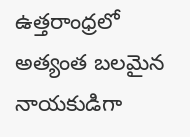ఉత్తరాంధ్రలో అత్యంత బలమైన నాయకుడిగా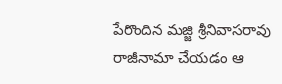పేరొందిన మజ్జి శ్రీనివాసరావు రాజీనామా చేయడం ఆ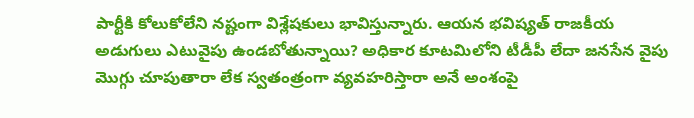పార్టీకి కోలుకోలేని నష్టంగా విశ్లేషకులు భావిస్తున్నారు. ఆయన భవిష్యత్ రాజకీయ అడుగులు ఎటువైపు ఉండబోతున్నాయి? అధికార కూటమిలోని టీడీపీ లేదా జనసేన వైపు మొగ్గు చూపుతారా లేక స్వతంత్రంగా వ్యవహరిస్తారా అనే అంశంపై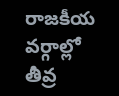రాజకీయ వర్గాల్లో తీవ్ర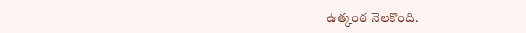ఉత్కంఠ నెలకొంది.